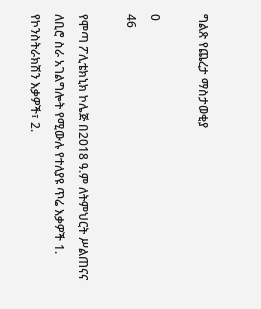ግልጽ የጨረታ ማስታወቂያ

0
46

የሞጣ ፖሊቴክኒክ ኮሌጅ በ2018 ዓ.ም ለትምህርት ሥልጠናና ለቢሮ ስራ አገልግሎት የሚውሉ የተለያዩ ጥሬ እቃዎች 1. የኮንስትራክሽን እቃዎች፣ 2.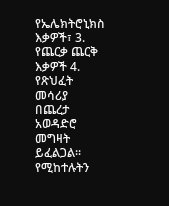የኤሌክትሮኒክስ እቃዎች፣ 3. የጨርቃ ጨርቅ እቃዎች 4. የጽህፈት መሳሪያ በጨረታ አወዳድሮ መግዛት ይፈልጋል፡፡ የሚከተሉትን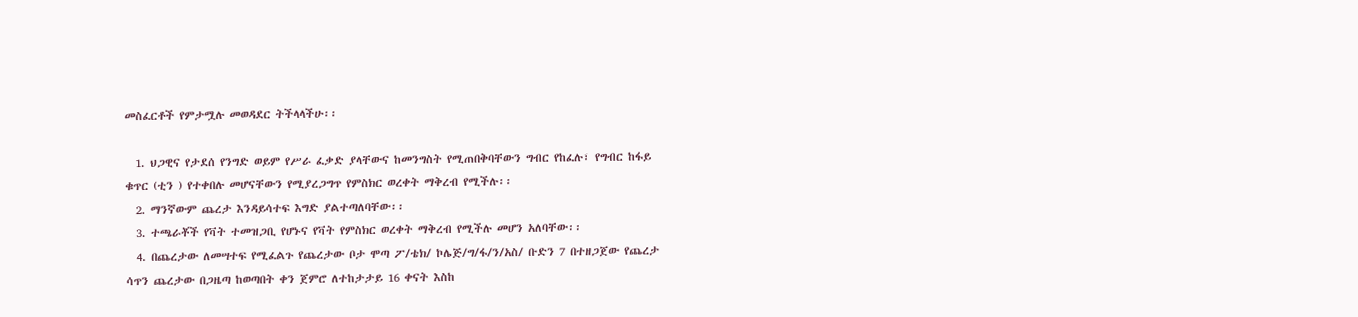መስፈርቶች የምታሟሉ መወዳደር ትችላላችሁ፡፡

  1. ህጋዊና የታደሰ የንግድ ወይም የሥራ ፈቃድ ያላቸውና ከመንግስት የሚጠበቅባቸውን ግብር የከፈሉ፣ የግብር ከፋይ ቁጥር (ቲን ) የተቀበሉ መሆናቸውን የሚያረጋግጥ የምስክር ወረቀት ማቅረብ የሚችሉ፡፡
  2. ማንኛውም ጨረታ እንዳይሳተፍ እግድ ያልተጣለባቸው፡፡
  3. ተጫራቾች የቫት ተመዝጋቢ የሆኑና የቫት የምስክር ወረቀት ማቅረብ የሚችሉ መሆን አለባቸው፡፡
  4. በጨረታው ለመሣተፍ የሚፈልጉ የጨረታው ቦታ ሞጣ ፖ/ቴክ/ ኮሌጅ/ግ/ፋ/ን/አስ/ ቡድን 7 በተዘጋጀው የጨረታ ሳጥን ጨረታው በጋዜጣ ከወጣበት ቀን ጀምሮ ለተከታታይ 16 ቀናት እስከ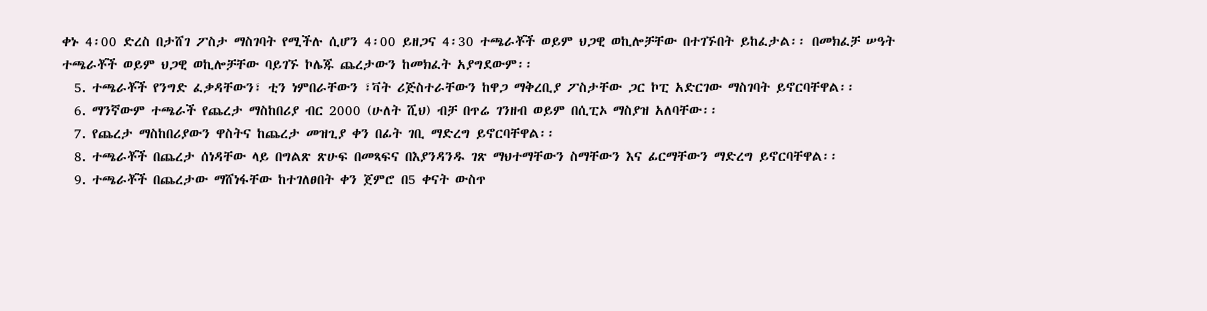ቀኑ 4፡00 ድረስ በታሸገ ፖስታ ማስገባት የሚችሉ ሲሆን 4፡00 ይዘጋና 4፡30 ተጫራቾች ወይም ህጋዊ ወኪሎቻቸው በተገኙበት ይከፈታል፡፡ በመክፈቻ ሠዓት ተጫራቾች ወይም ህጋዊ ወኪሎቻቸው ባይገኙ ኮሌጁ ጨረታውን ከመክፈት አያግደውም፡፡
  5. ተጫራቾች የንግድ ፈቃዳቸውን፣ ቲን ነምበራቸውን ፣ቫት ሪጅስተራቸውን ከዋጋ ማቅረቢያ ፖስታቸው ጋር ኮፒ አድርገው ማስገባት ይኖርባቸዋል፡፡
  6. ማንኛውም ተጫራች የጨረታ ማስከበሪያ ብር 2000 (ሁለት ሺህ) ብቻ በጥሬ ገንዘብ ወይም በሲፒኦ ማስያዝ አለባቸው፡፡
  7. የጨረታ ማስከበሪያውን ዋስትና ከጨረታ መዝጊያ ቀን በፊት ገቢ ማድረግ ይኖርባቸዋል፡፡
  8. ተጫራቾች በጨረታ ሰነዳቸው ላይ በግልጽ ጽሁፍ በመጻፍና በእያንዳንዱ ገጽ ማህተማቸውን ስማቸውን እና ፊርማቸውን ማድረግ ይኖርባቸዋል፡፡
  9. ተጫራቾች በጨረታው ማሸነፋቸው ከተገለፀበት ቀን ጀምሮ በ5 ቀናት ውስጥ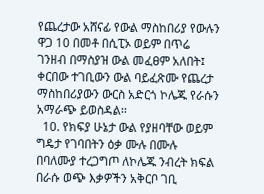የጨረታው አሸናፊ የውል ማስከበሪያ የውሉን ዋጋ 10 በመቶ በሲፒኦ ወይም በጥሬ ገንዘብ በማስያዝ ውል መፈፀም አለበት፤ ቀርበው ተገቢውን ውል ባይፈጽሙ የጨረታ ማስከበሪያውን ውርስ አድርጎ ኮሌጁ የራሱን አማራጭ ይወስዳል፡፡
  10. የክፍያ ሁኔታ ውል የያዘባቸው ወይም ግዴታ የገባበትን ዕቃ ሙሉ በሙሉ በባለሙያ ተረጋግጦ ለኮሌጁ ንብረት ክፍል በራሱ ወጭ እቃዎችን አቅርቦ ገቢ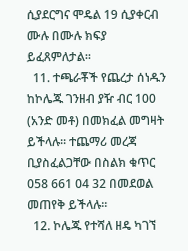ሲያደርግና ሞዴል 19 ሲያቀርብ ሙሉ በሙሉ ክፍያ ይፈጸምለታል፡፡
  11. ተጫራቾች የጨረታ ሰነዱን ከኮሌጁ ገንዘብ ያዥ ብር 100 (አንድ መቶ) በመክፈል መግዛት ይችላሉ፡፡ ተጨማሪ መረጃ ቢያስፈልጋቸው በስልክ ቁጥር 058 661 04 32 በመደወል መጠየቅ ይችላሉ፡፡
  12. ኮሌጁ የተሻለ ዘዴ ካገኘ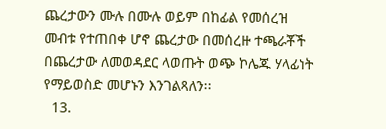ጨረታውን ሙሉ በሙሉ ወይም በከፊል የመሰረዝ መብቱ የተጠበቀ ሆኖ ጨረታው በመሰረዙ ተጫራቾች በጨረታው ለመወዳደር ላወጡት ወጭ ኮሌጁ ሃላፊነት የማይወስድ መሆኑን እንገልጻለን፡፡
  13.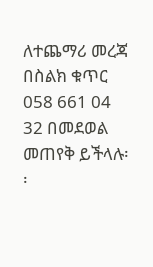ለተጨማሪ መረጃ በስልክ ቁጥር 058 661 04 32 በመደወል መጠየቅ ይችላሉ፡፡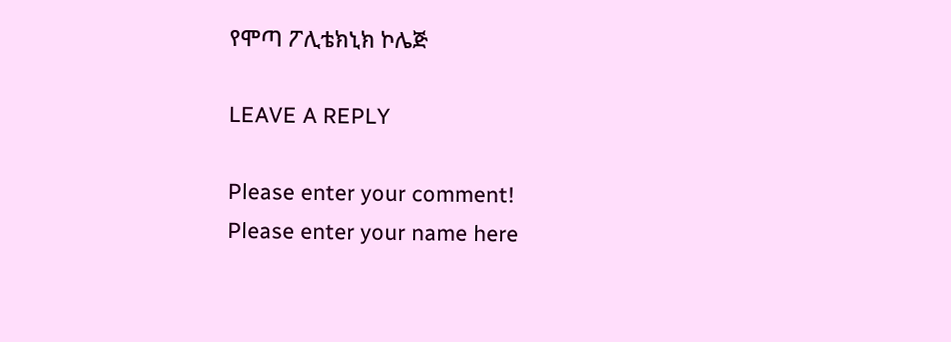የሞጣ ፖሊቴክኒክ ኮሌጅ

LEAVE A REPLY

Please enter your comment!
Please enter your name here